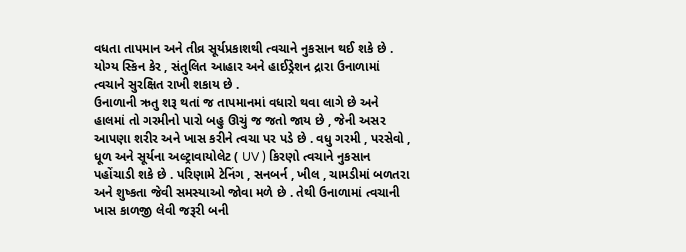વધતા તાપમાન અને તીવ્ર સૂર્યપ્રકાશથી ત્વચાને નુકસાન થઈ શકે છે . યોગ્ય સ્કિન કેર , સંતુલિત આહાર અને હાઈડ્રેશન દ્રારા ઉનાળામાં ત્વચાને સુરક્ષિત રાખી શકાય છે .
ઉનાળાની ઋતુ શરૂ થતાં જ તાપમાનમાં વધારો થવા લાગે છે અને હાલમાં તો ગરમીનો પારો બહુ ઊચું જ જતો જાય છે , જેની અસર આપણા શરીર અને ખાસ કરીને ત્વચા પર પડે છે . વધુ ગરમી , પરસેવો , ધૂળ અને સૂર્યના અલ્ટ્રાવાયોલેટ ( UV ) કિરણો ત્વચાને નુકસાન પહોંચાડી શકે છે . પરિણામે ટેનિંગ , સનબર્ન , ખીલ , ચામડીમાં બળતરા અને શુષ્કતા જેવી સમસ્યાઓ જોવા મળે છે . તેથી ઉનાળામાં ત્વચાની ખાસ કાળજી લેવી જરૂરી બની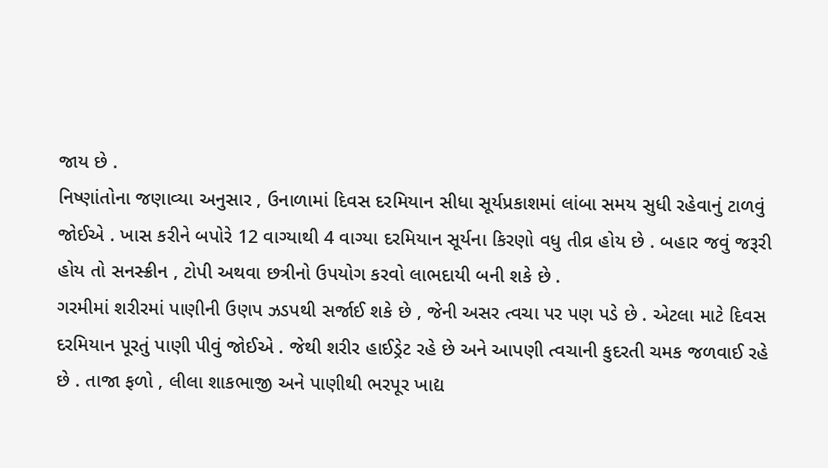જાય છે .
નિષ્ણાંતોના જણાવ્યા અનુસાર , ઉનાળામાં દિવસ દરમિયાન સીધા સૂર્યપ્રકાશમાં લાંબા સમય સુધી રહેવાનું ટાળવું જોઈએ . ખાસ કરીને બપોરે 12 વાગ્યાથી 4 વાગ્યા દરમિયાન સૂર્યના કિરણો વધુ તીવ્ર હોય છે . બહાર જવું જરૂરી હોય તો સનસ્ક્રીન , ટોપી અથવા છત્રીનો ઉપયોગ કરવો લાભદાયી બની શકે છે .
ગરમીમાં શરીરમાં પાણીની ઉણપ ઝડપથી સર્જાઈ શકે છે , જેની અસર ત્વચા પર પણ પડે છે . એટલા માટે દિવસ દરમિયાન પૂરતું પાણી પીવું જોઈએ . જેથી શરીર હાઈડ્રેટ રહે છે અને આપણી ત્વચાની કુદરતી ચમક જળવાઈ રહે છે . તાજા ફળો , લીલા શાકભાજી અને પાણીથી ભરપૂર ખાદ્ય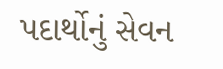પદાર્થોનું સેવન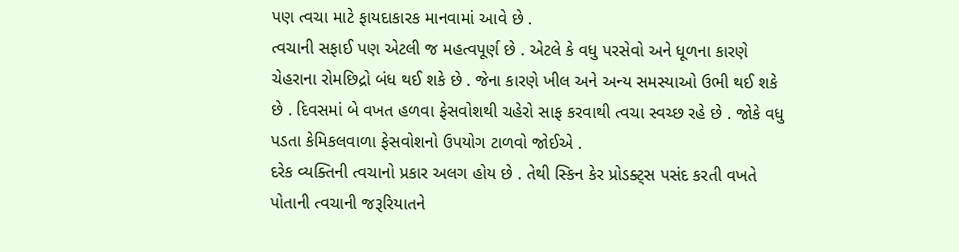પણ ત્વચા માટે ફાયદાકારક માનવામાં આવે છે .
ત્વચાની સફાઈ પણ એટલી જ મહત્વપૂર્ણ છે . એટલે કે વધુ પરસેવો અને ધૂળના કારણે ચેહરાના રોમછિદ્રો બંધ થઈ શકે છે . જેના કારણે ખીલ અને અન્ય સમસ્યાઓ ઉભી થઈ શકે છે . દિવસમાં બે વખત હળવા ફેસવોશથી ચહેરો સાફ કરવાથી ત્વચા સ્વચ્છ રહે છે . જોકે વધુ પડતા કેમિકલવાળા ફેસવોશનો ઉપયોગ ટાળવો જોઈએ .
દરેક વ્યક્તિની ત્વચાનો પ્રકાર અલગ હોય છે . તેથી સ્કિન કેર પ્રોડક્ટ્સ પસંદ કરતી વખતે પોતાની ત્વચાની જરૂરિયાતને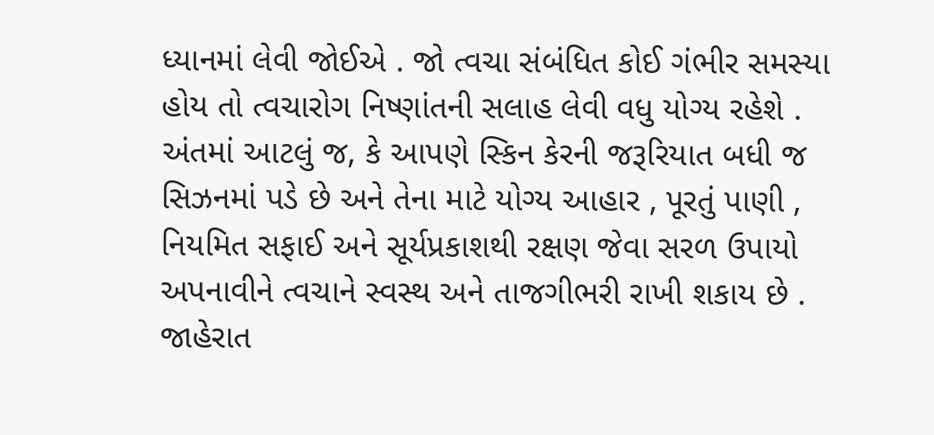ધ્યાનમાં લેવી જોઈએ . જો ત્વચા સંબંધિત કોઈ ગંભીર સમસ્યા હોય તો ત્વચારોગ નિષ્ણાંતની સલાહ લેવી વધુ યોગ્ય રહેશે .
અંતમાં આટલું જ, કે આપણે સ્કિન કેરની જરૂરિયાત બધી જ સિઝનમાં પડે છે અને તેના માટે યોગ્ય આહાર , પૂરતું પાણી , નિયમિત સફાઈ અને સૂર્યપ્રકાશથી રક્ષણ જેવા સરળ ઉપાયો અપનાવીને ત્વચાને સ્વસ્થ અને તાજગીભરી રાખી શકાય છે .
જાહેરાત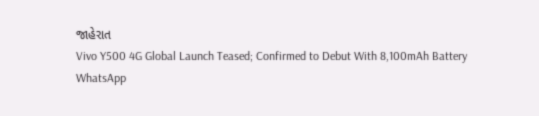જાહેરાત
Vivo Y500 4G Global Launch Teased; Confirmed to Debut With 8,100mAh Battery
WhatsApp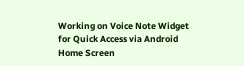Working on Voice Note Widget for Quick Access via Android Home Screen